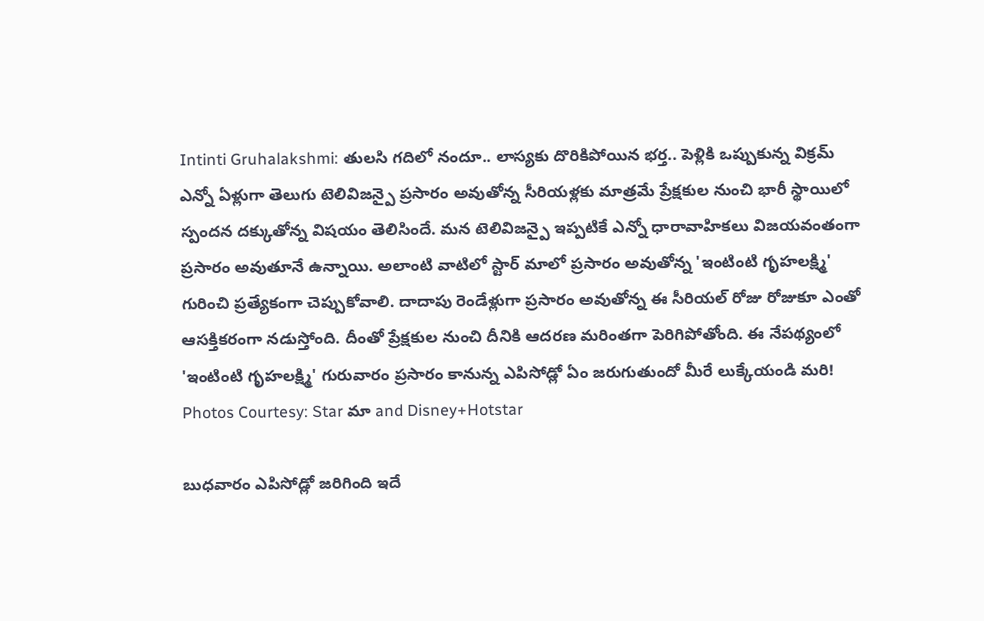Intinti Gruhalakshmi: తులసి గదిలో నందూ.. లాస్యకు దొరికిపోయిన భర్త.. పెళ్లికి ఒప్పుకున్న విక్రమ్
ఎన్నో ఏళ్లుగా తెలుగు టెలివిజన్పై ప్రసారం అవుతోన్న సీరియళ్లకు మాత్రమే ప్రేక్షకుల నుంచి భారీ స్థాయిలో స్పందన దక్కుతోన్న విషయం తెలిసిందే. మన టెలివిజన్పై ఇప్పటికే ఎన్నో ధారావాహికలు విజయవంతంగా ప్రసారం అవుతూనే ఉన్నాయి. అలాంటి వాటిలో స్టార్ మాలో ప్రసారం అవుతోన్న 'ఇంటింటి గృహలక్ష్మి' గురించి ప్రత్యేకంగా చెప్పుకోవాలి. దాదాపు రెండేళ్లుగా ప్రసారం అవుతోన్న ఈ సీరియల్ రోజు రోజుకూ ఎంతో ఆసక్తికరంగా నడుస్తోంది. దీంతో ప్రేక్షకుల నుంచి దీనికి ఆదరణ మరింతగా పెరిగిపోతోంది. ఈ నేపథ్యంలో 'ఇంటింటి గృహలక్ష్మి' గురువారం ప్రసారం కానున్న ఎపిసోడ్లో ఏం జరుగుతుందో మీరే లుక్కేయండి మరి!
Photos Courtesy: Star మా and Disney+Hotstar

బుధవారం ఎపిసోడ్లో జరిగింది ఇదే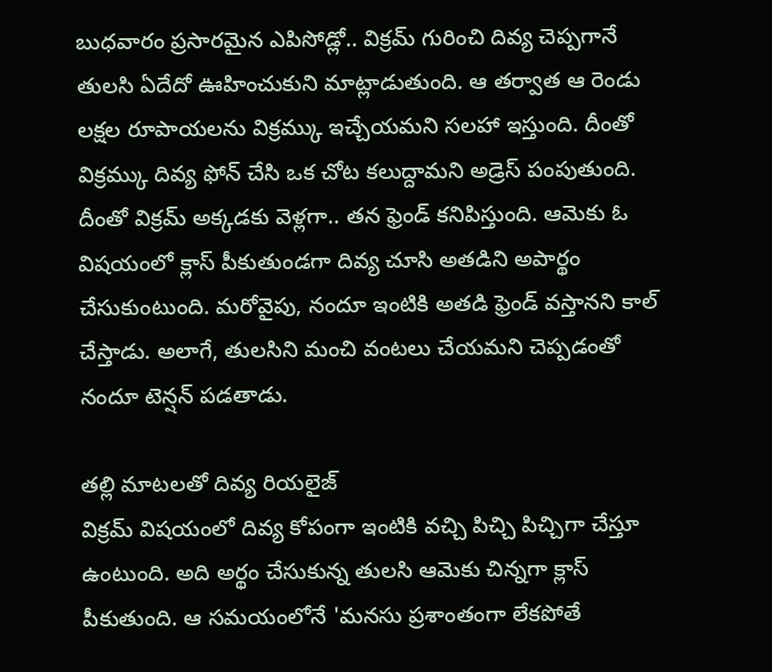బుధవారం ప్రసారమైన ఎపిసోడ్లో.. విక్రమ్ గురించి దివ్య చెప్పగానే తులసి ఏదేదో ఊహించుకుని మాట్లాడుతుంది. ఆ తర్వాత ఆ రెండు లక్షల రూపాయలను విక్రమ్కు ఇచ్చేయమని సలహా ఇస్తుంది. దీంతో విక్రమ్కు దివ్య ఫోన్ చేసి ఒక చోట కలుద్దామని అడ్రెస్ పంపుతుంది. దీంతో విక్రమ్ అక్కడకు వెళ్లగా.. తన ఫ్రెండ్ కనిపిస్తుంది. ఆమెకు ఓ విషయంలో క్లాస్ పీకుతుండగా దివ్య చూసి అతడిని అపార్థం చేసుకుంటుంది. మరోవైపు, నందూ ఇంటికి అతడి ఫ్రెండ్ వస్తానని కాల్ చేస్తాడు. అలాగే, తులసిని మంచి వంటలు చేయమని చెప్పడంతో నందూ టెన్షన్ పడతాడు.

తల్లి మాటలతో దివ్య రియలైజ్
విక్రమ్ విషయంలో దివ్య కోపంగా ఇంటికి వచ్చి పిచ్చి పిచ్చిగా చేస్తూ ఉంటుంది. అది అర్థం చేసుకున్న తులసి ఆమెకు చిన్నగా క్లాస్ పీకుతుంది. ఆ సమయంలోనే 'మనసు ప్రశాంతంగా లేకపోతే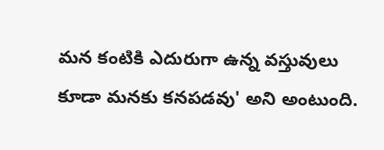మన కంటికి ఎదురుగా ఉన్న వస్తువులు కూడా మనకు కనపడవు' అని అంటుంది.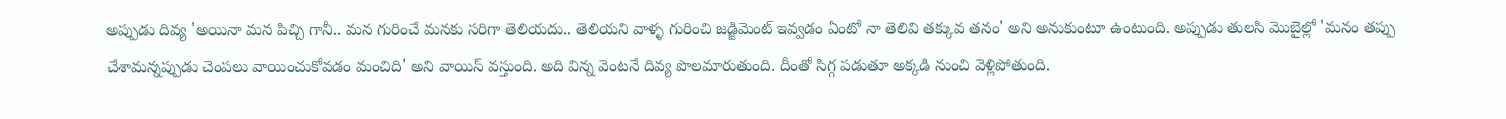అప్పుడు దివ్య 'అయినా మన పిచ్చి గానీ.. మన గురించే మనకు సరిగా తెలియదు.. తెలియని వాళ్ళ గురించి జడ్జిమెంట్ ఇవ్వడం ఏంటో నా తెలివి తక్కువ తనం' అని అనుకుంటూ ఉంటుంది. అప్పుడు తులసి మొబైల్లో 'మనం తప్పు చేశామన్నప్పుడు చెంపలు వాయించుకోవడం మంచిది' అని వాయిస్ వస్తుంది. అది విన్న వెంటనే దివ్య పొలమారుతుంది. దీంతో సిగ్గ పడుతూ అక్కడి నుంచి వెళ్లిపోతుంది.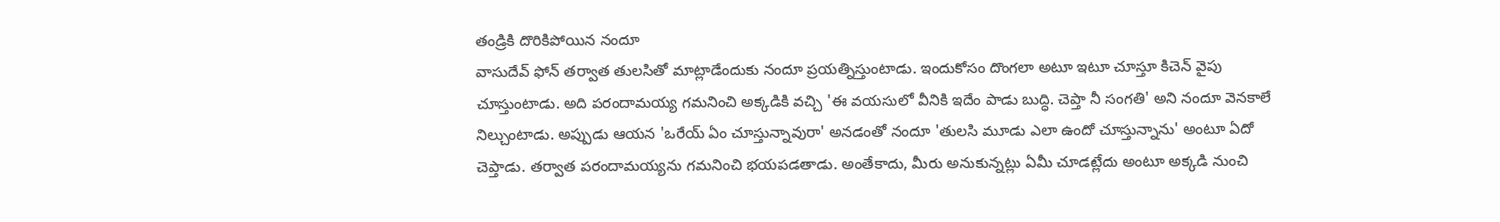తండ్రికి దొరికిపోయిన నందూ
వాసుదేవ్ ఫోన్ తర్వాత తులసితో మాట్లాడేందుకు నందూ ప్రయత్నిస్తుంటాడు. ఇందుకోసం దొంగలా అటూ ఇటూ చూస్తూ కిచెన్ వైపు చూస్తుంటాడు. అది పరందామయ్య గమనించి అక్కడికి వచ్చి 'ఈ వయసులో వీనికి ఇదేం పాడు బుద్ధి. చెప్తా నీ సంగతి' అని నందూ వెనకాలే నిల్చుంటాడు. అప్పుడు ఆయన 'ఒరేయ్ ఏం చూస్తున్నావురా' అనడంతో నందూ 'తులసి మూడు ఎలా ఉందో చూస్తున్నాను' అంటూ ఏదో చెప్తాడు. తర్వాత పరందామయ్యను గమనించి భయపడతాడు. అంతేకాదు, మీరు అనుకున్నట్లు ఏమీ చూడట్లేదు అంటూ అక్కడి నుంచి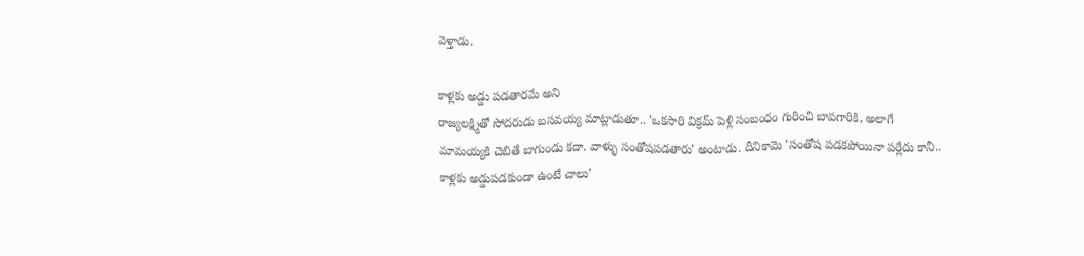వెళ్తాడు.

కాళ్లకు అడ్డు పడతారమే అని
రాజ్యలక్ష్మితో సోదరుడు బసవయ్య మాట్లాడుతూ.. 'ఒకసారి విక్రమ్ పెళ్లి సంబంధం గురించి బావగారికి, అలాగే మామయ్యకి చెబితే బాగుండు కదా. వాళ్ళు సంతోషపడతారు' అంటాడు. దీనికామె 'సంతోష పడకపోయినా పర్లేదు కానీ.. కాళ్లకు అడ్డుపడకుండా ఉంటే చాలు'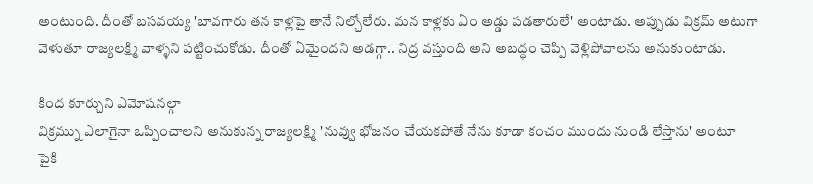అంటుంది. దీంతో బసవయ్య 'బావగారు తన కాళ్లపై తానే నిల్చోలేరు. మన కాళ్లకు ఏం అడ్డు పడతారులే' అంటాడు. అప్పుడు విక్రమ్ అటుగా వెళుతూ రాజ్యలక్ష్మి వాళ్ళని పట్టించుకోడు. దీంతో ఏమైందని అడగ్గా.. నిద్ర వస్తుంది అని అబద్ధం చెప్పి వెళ్లిపోవాలను అనుకుంటాడు.

కింద కూర్చుని ఎమోషనల్గా
విక్రమ్ను ఎలాగైనా ఒప్పించాలని అనుకున్న రాజ్యలక్ష్మి 'నువ్వు భోజనం చేయకపోతే నేను కూడా కంచం ముందు నుండి లేస్తాను' అంటూ పైకి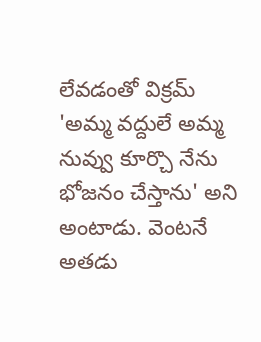లేవడంతో విక్రమ్ 'అమ్మ వద్దులే అమ్మ నువ్వు కూర్చొ నేను భోజనం చేస్తాను' అని అంటాడు. వెంటనే అతడు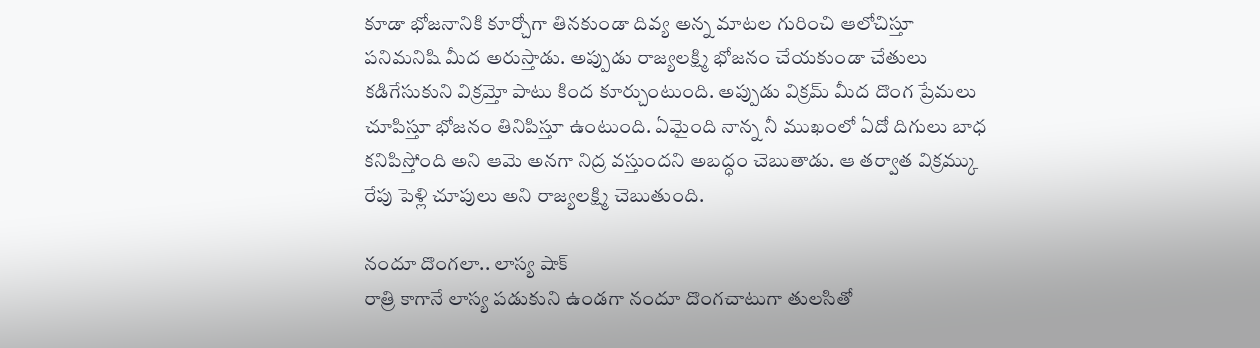కూడా భోజనానికి కూర్చోగా తినకుండా దివ్య అన్న మాటల గురించి ఆలోచిస్తూ పనిమనిషి మీద అరుస్తాడు. అప్పుడు రాజ్యలక్ష్మి భోజనం చేయకుండా చేతులు కడిగేసుకుని విక్రమ్తో పాటు కింద కూర్చుంటుంది. అప్పుడు విక్రమ్ మీద దొంగ ప్రేమలు చూపిస్తూ భోజనం తినిపిస్తూ ఉంటుంది. ఏమైంది నాన్న నీ ముఖంలో ఏదో దిగులు బాధ కనిపిస్తోంది అని ఆమె అనగా నిద్ర వస్తుందని అబద్ధం చెబుతాడు. ఆ తర్వాత విక్రమ్కు రేపు పెళ్లి చూపులు అని రాజ్యలక్ష్మి చెబుతుంది.

నందూ దొంగలా.. లాస్య షాక్
రాత్రి కాగానే లాస్య పడుకుని ఉండగా నందూ దొంగచాటుగా తులసితో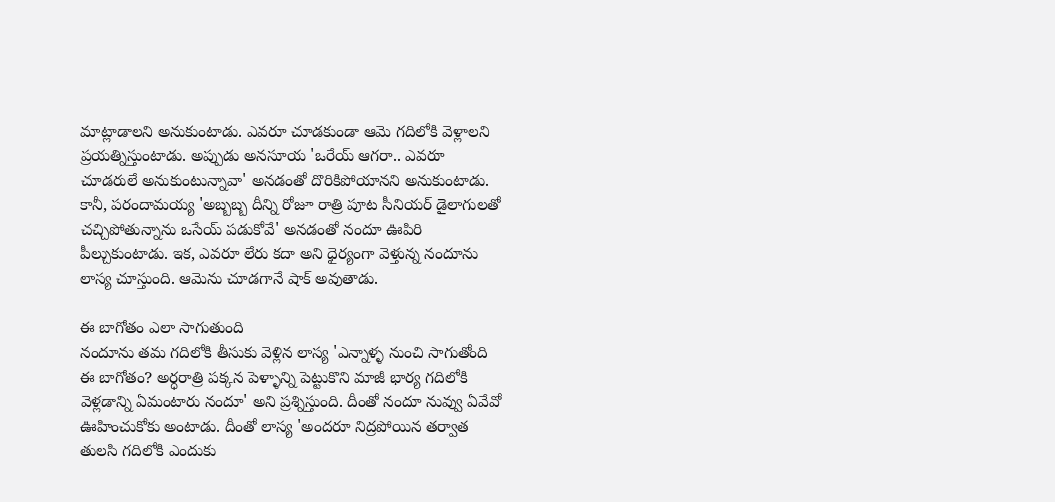మాట్లాడాలని అనుకుంటాడు. ఎవరూ చూడకుండా ఆమె గదిలోకి వెళ్లాలని ప్రయత్నిస్తుంటాడు. అప్పుడు అనసూయ 'ఒరేయ్ ఆగరా.. ఎవరూ చూడరులే అనుకుంటున్నావా' అనడంతో దొరికిపోయానని అనుకుంటాడు. కానీ, పరందామయ్య 'అబ్బబ్బ దీన్ని రోజూ రాత్రి పూట సీనియర్ డైలాగులతో చచ్చిపోతున్నాను ఒసేయ్ పడుకోవే' అనడంతో నందూ ఊపిరి పీల్చుకుంటాడు. ఇక, ఎవరూ లేరు కదా అని ధైర్యంగా వెళ్తున్న నందూను లాస్య చూస్తుంది. ఆమెను చూడగానే షాక్ అవుతాడు.

ఈ బాగోతం ఎలా సాగుతుంది
నందూను తమ గదిలోకి తీసుకు వెళ్లిన లాస్య 'ఎన్నాళ్ళ నుంచి సాగుతోంది ఈ బాగోతం? అర్ధరాత్రి పక్కన పెళ్ళాన్ని పెట్టుకొని మాజీ భార్య గదిలోకి వెళ్లడాన్ని ఏమంటారు నందూ' అని ప్రశ్నిస్తుంది. దీంతో నందూ నువ్వు ఏవేవో ఊహించుకోకు అంటాడు. దీంతో లాస్య 'అందరూ నిద్రపోయిన తర్వాత తులసి గదిలోకి ఎందుకు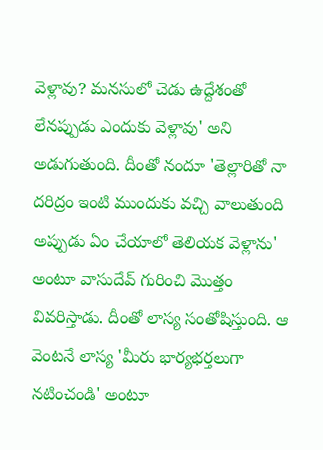వెళ్లావు? మనసులో చెడు ఉద్దేశంతో లేనప్పుడు ఎందుకు వెళ్లావు' అని అడుగుతుంది. దీంతో నందూ 'తెల్లారితో నా దరిద్రం ఇంటి ముందుకు వచ్చి వాలుతుంది అప్పుడు ఏం చేయాలో తెలియక వెళ్లాను' అంటూ వాసుదేవ్ గురించి మొత్తం వివరిస్తాడు. దీంతో లాస్య సంతోషిస్తుంది. ఆ వెంటనే లాస్య 'మీరు భార్యభర్తలుగా నటించండి' అంటూ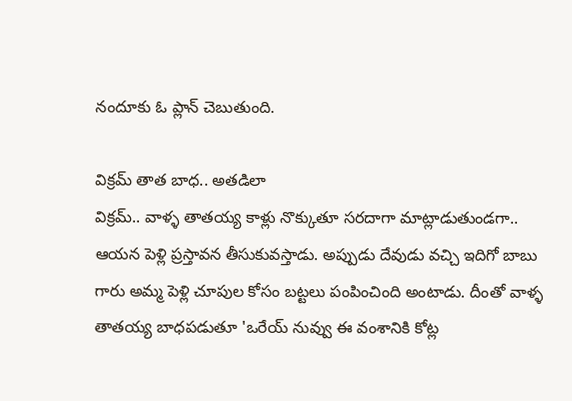నందూకు ఓ ప్లాన్ చెబుతుంది.

విక్రమ్ తాత బాధ.. అతడిలా
విక్రమ్.. వాళ్ళ తాతయ్య కాళ్లు నొక్కుతూ సరదాగా మాట్లాడుతుండగా.. ఆయన పెళ్లి ప్రస్తావన తీసుకువస్తాడు. అప్పుడు దేవుడు వచ్చి ఇదిగో బాబు గారు అమ్మ పెళ్లి చూపుల కోసం బట్టలు పంపించింది అంటాడు. దీంతో వాళ్ళ తాతయ్య బాధపడుతూ 'ఒరేయ్ నువ్వు ఈ వంశానికి కోట్ల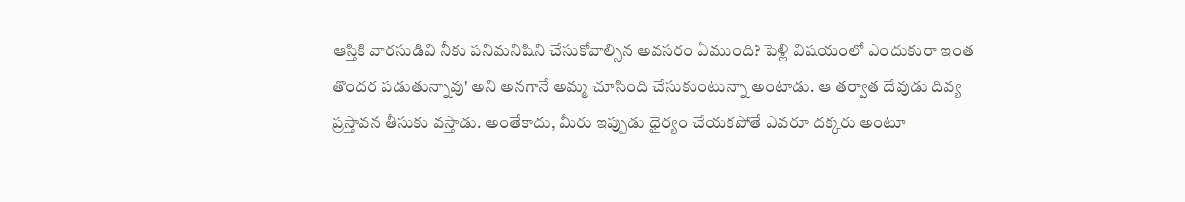ఆస్తికి వారసుడివి నీకు పనిమనిషిని చేసుకోవాల్సిన అవసరం ఏముంది? పెళ్లి విషయంలో ఎందుకురా ఇంత తొందర పడుతున్నావు' అని అనగానే అమ్మ చూసింది చేసుకుంటున్నా అంటాడు. ఆ తర్వాత దేవుడు దివ్య ప్రస్తావన తీసుకు వస్తాడు. అంతేకాదు, మీరు ఇప్పుడు ధైర్యం చేయకపోతే ఎవరూ దక్కరు అంటూ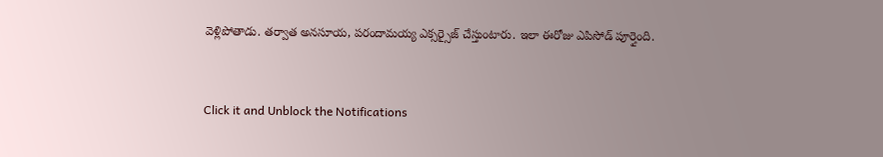వెళ్లిపోతాడు. తర్వాత అనసూయ, పరందామయ్య ఎక్సర్సైజ్ చేస్తుంటారు. ఇలా ఈరోజు ఎపిసోడ్ పూర్తైంది.


Click it and Unblock the Notifications